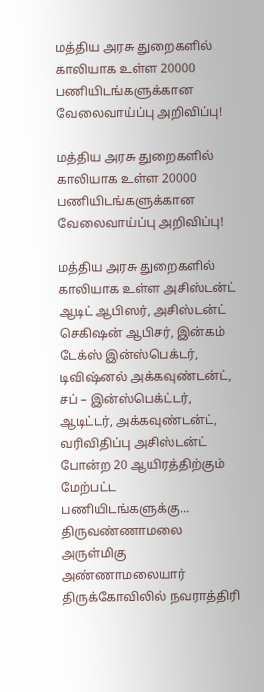மத்திய அரசு துறைகளில் காலியாக உள்ள 20000 பணியிடங்களுக்கான வேலைவாய்ப்பு அறிவிப்பு!

மத்திய அரசு துறைகளில் காலியாக உள்ள 20000 பணியிடங்களுக்கான வேலைவாய்ப்பு அறிவிப்பு!

மத்திய அரசு துறைகளில் காலியாக உள்ள அசிஸ்டன்ட் ஆடிட் ஆபிஸர், அசிஸ்டன்ட் செகிஷன் ஆபிசர், இன்கம் டேக்ஸ் இன்ஸ்பெக்டர், டிவிஷ்னல் அக்கவுண்டன்ட், சப் – இன்ஸ்பெக்ட்டர், ஆடிட்டர், அக்கவுண்டன்ட், வரிவிதிப்பு அசிஸ்டன்ட் போன்ற 20 ஆயிரத்திற்கும் மேற்பட்ட பணியிடங்களுக்கு...
திருவண்ணாமலை அருள்மிகு அண்ணாமலையார் திருக்கோவிலில் நவராத்திரி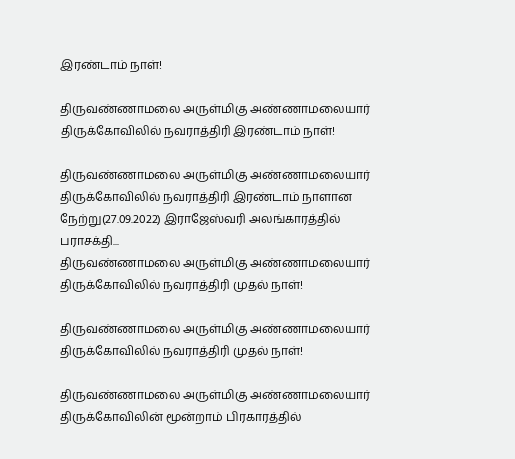இரண்டாம் நாள்!

திருவண்ணாமலை அருள்மிகு அண்ணாமலையார் திருக்கோவிலில் நவராத்திரி இரண்டாம் நாள்!

திருவண்ணாமலை அருள்மிகு அண்ணாமலையார் திருக்கோவிலில் நவராத்திரி இரண்டாம் நாளான நேற்று(27.09.2022) இராஜேஸ்வரி அலங்காரத்தில் பராசக்தி...
திருவண்ணாமலை அருள்மிகு அண்ணாமலையார் திருக்கோவிலில் நவராத்திரி முதல் நாள்!

திருவண்ணாமலை அருள்மிகு அண்ணாமலையார் திருக்கோவிலில் நவராத்திரி முதல் நாள்!

திருவண்ணாமலை அருள்மிகு அண்ணாமலையார் திருக்கோவிலின் மூன்றாம் பிரகாரத்தில்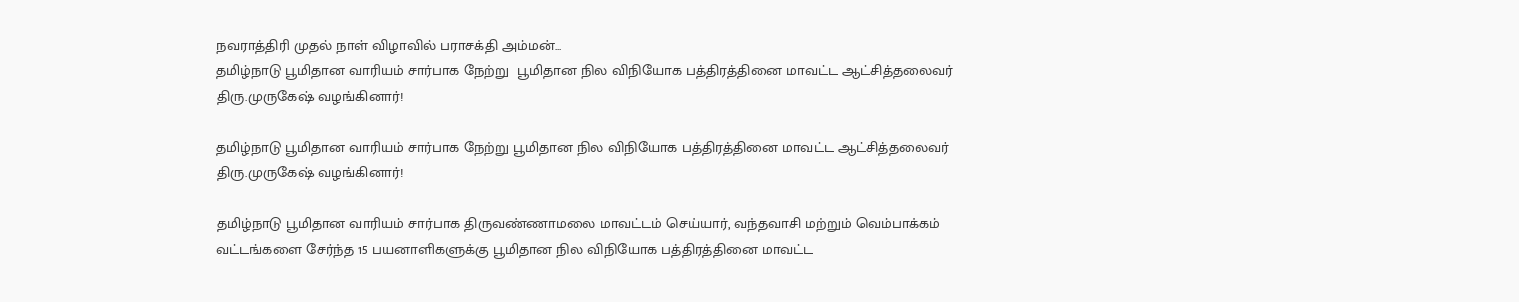நவராத்திரி முதல் நாள் விழாவில் பராசக்தி அம்மன்...
தமிழ்நாடு பூமிதான வாரியம்‌ சார்பாக நேற்று  பூமிதான நில விநியோக பத்திரத்தினை மாவட்ட ஆட்சித்தலைவர்‌ திரு.முருகேஷ்‌ வழங்கினார்‌!

தமிழ்நாடு பூமிதான வாரியம்‌ சார்பாக நேற்று பூமிதான நில விநியோக பத்திரத்தினை மாவட்ட ஆட்சித்தலைவர்‌ திரு.முருகேஷ்‌ வழங்கினார்‌!

தமிழ்நாடு பூமிதான வாரியம்‌ சார்பாக திருவண்ணாமலை மாவட்டம்‌ செய்யார்‌, வந்தவாசி மற்றும்‌ வெம்பாக்கம்‌ வட்டங்களை சேர்ந்த 15 பயனாளிகளுக்கு பூமிதான நில விநியோக பத்திரத்தினை மாவட்ட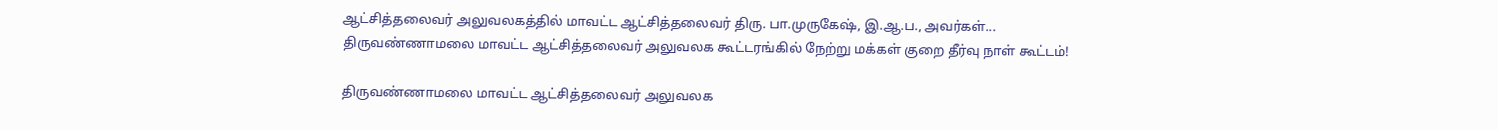ஆட்சித்தலைவர்‌ அலுவலகத்தில்‌ மாவட்ட ஆட்சித்தலைவர்‌ திரு. பா.முருகேஷ்‌, இ.ஆ.ப., அவர்கள்‌...
திருவண்ணாமலை மாவட்ட ஆட்சித்தலைவர்‌ அலுவலக கூட்டரங்கில்‌ நேற்று மக்கள்‌ குறை தீர்வு நாள்‌ கூட்டம்!

திருவண்ணாமலை மாவட்ட ஆட்சித்தலைவர்‌ அலுவலக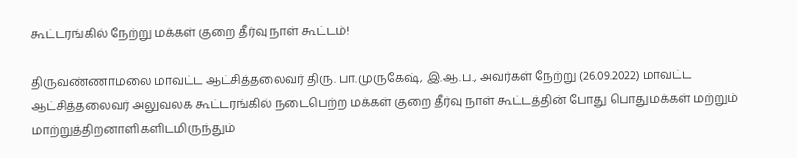கூட்டரங்கில்‌ நேற்று மக்கள்‌ குறை தீர்வு நாள்‌ கூட்டம்!

திருவண்ணாமலை மாவட்ட ஆட்சித்தலைவர்‌ திரு. பா.முருகேஷ்‌, இ.ஆ.ப., அவர்கள்‌ நேற்று (26.09.2022) மாவட்ட ஆட்சித்தலைவர்‌ அலுவலக கூட்டரங்கில்‌ நடைபெற்ற மக்கள்‌ குறை தீர்வு நாள்‌ கூட்டத்தின்‌ போது பொதுமக்கள்‌ மற்றும்‌ மாற்றுத்திறனாளிகளிடமிருந்தும்‌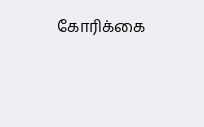கோரிக்கை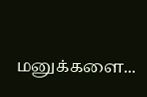மனுக்களை...